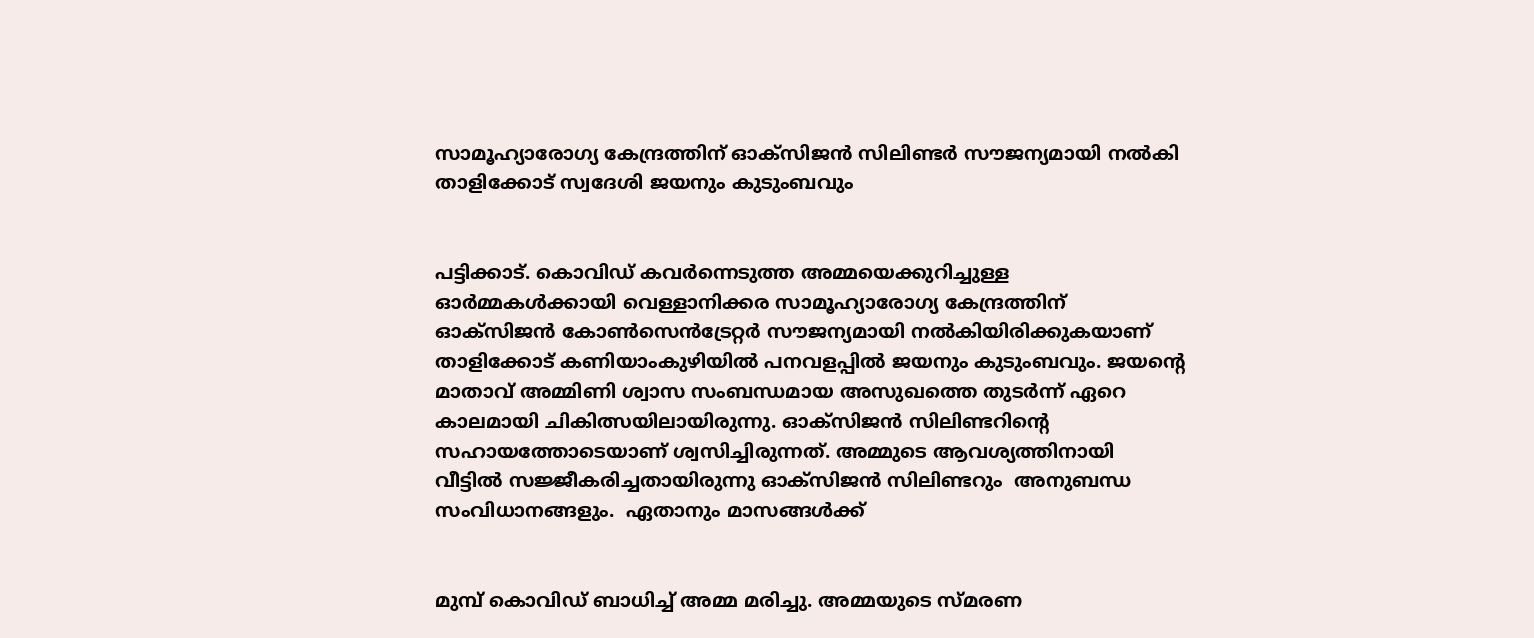സാമൂഹ്യാരോഗ്യ കേന്ദ്രത്തിന് ഓക്‌സിജൻ സിലിണ്ടർ സൗജന്യമായി നൽകി താളിക്കോട് സ്വദേശി ജയനും കുടുംബവും


പട്ടിക്കാട്. കൊവിഡ് കവർന്നെടുത്ത അമ്മയെക്കുറിച്ചുള്ള ഓർമ്മകൾക്കായി വെള്ളാനിക്കര സാമൂഹ്യാരോഗ്യ കേന്ദ്രത്തിന് ഓക്‌സിജൻ കോൺസെൻട്രേറ്റർ സൗജന്യമായി നൽകിയിരിക്കുകയാണ്  താളിക്കോട് കണിയാംകുഴിയിൽ പനവളപ്പിൽ ജയനും കുടുംബവും. ജയന്റെ മാതാവ് അമ്മിണി ശ്വാസ സംബന്ധമായ അസുഖത്തെ തുടർന്ന് ഏറെ കാലമായി ചികിത്സയിലായിരുന്നു. ഓക്‌സിജൻ സിലിണ്ടറിന്റെ സഹായത്തോടെയാണ് ശ്വസിച്ചിരുന്നത്. അമ്മുടെ ആവശ്യത്തിനായി വീട്ടിൽ സജ്ജീകരിച്ചതായിരുന്നു ഓക്‌സിജൻ സിലിണ്ടറും  അനുബന്ധ സംവിധാനങ്ങളും.  ഏതാനും മാസങ്ങൾക്ക്


മുമ്പ് കൊവിഡ് ബാധിച്ച് അമ്മ മരിച്ചു. അമ്മയുടെ സ്മരണ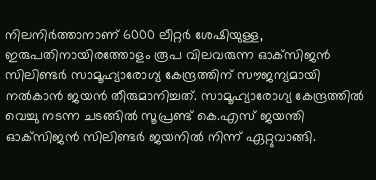നിലനിർത്താനാണ് 6000 ലീറ്റർ ശേഷിയുള്ള, ഇരുപതിനായിരത്തോളം രൂപ വിലവരുന്ന ഓക്‌സിജൻ സിലിണ്ടർ സാമൂഹ്യാരോഗ്യ കേന്ദ്രത്തിന് സൗജന്യമായി നൽകാൻ ജയൻ തീരുമാനിച്ചത്. സാമൂഹ്യാരോഗ്യ കേന്ദ്രത്തിൽ വെച്ചു നടന്ന ചടങ്ങിൽ സൂപ്രണ്ട് കെ.എസ് ജയന്തി ഓക്‌സിജൻ സിലിണ്ടർ ജയനിൽ നിന്ന് ഏറ്റുവാങ്ങി.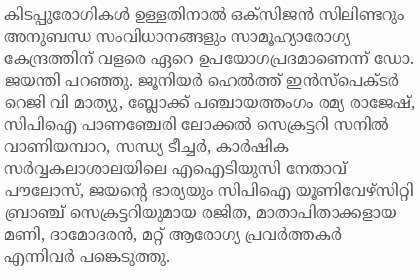കിടപ്പുരോഗികൾ ഉള്ളതിനാൽ ഒക്‌സിജൻ സിലിണ്ടറും അനുബന്ധ സംവിധാനങ്ങളും സാമൂഹ്യാരോഗ്യ കേന്ദ്രത്തിന് വളരെ ഏറെ ഉപയോഗപ്രദമാണെന്ന് ഡോ. ജയന്തി പറഞ്ഞു. ജൂനിയർ ഹെൽത്ത് ഇൻസ്‌പെക്ടർ റെജി വി മാത്യു, ബ്ലോക്ക് പഞ്ചായത്തംഗം രമ്യ രാജേഷ്, സിപിഐ പാണഞ്ചേരി ലോക്കൽ സെക്രട്ടറി സനിൽ വാണിയമ്പാറ, സന്ധ്യ ടീച്ചർ, കാർഷിക സർവ്വകലാശാലയിലെ എഐടിയുസി നേതാവ് പൗലോസ്, ജയന്റെ ഭാര്യയും സിപിഐ യൂണിവേഴ്‌സിറ്റി ബ്രാഞ്ച് സെക്രട്ടറിയുമായ രജിത, മാതാപിതാക്കളായ മണി, ദാമോദരൻ, മറ്റ് ആരോഗ്യ പ്രവർത്തകർ എന്നിവർ പങ്കെടുത്തു.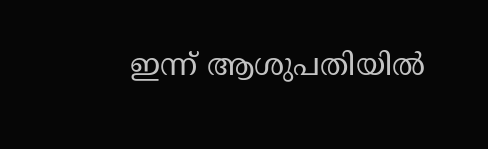ഇന്ന് ആശുപതിയിൽ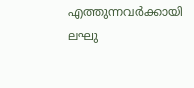എത്തുന്നവർക്കായി ലഘു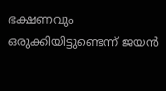ഭക്ഷണവും ഒരുക്കിയിട്ടുണ്ടെന്ന് ജയൻ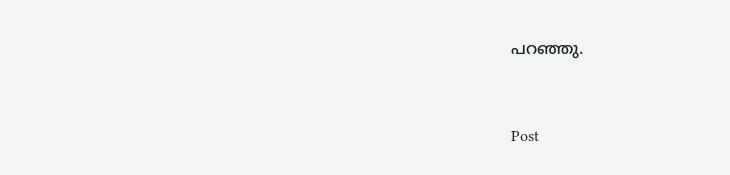പറഞ്ഞു.


Post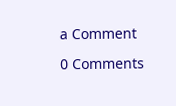a Comment

0 Comments